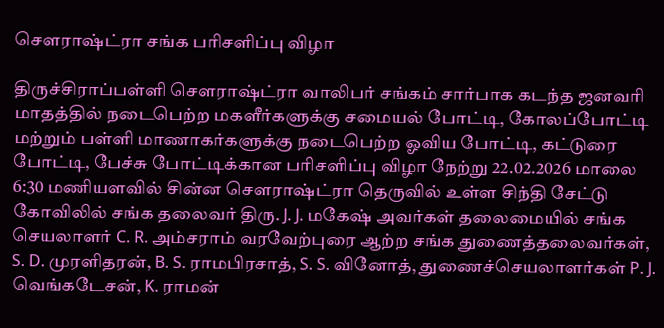சௌராஷ்ட்ரா சங்க பரிசளிப்பு விழா

திருச்சிராப்பள்ளி சௌராஷ்ட்ரா வாலிபர் சங்கம் சார்பாக கடந்த ஜனவரி மாதத்தில் நடைபெற்ற மகளீர்களுக்கு சமையல் போட்டி, கோலப்போட்டி மற்றும் பள்ளி மாணாகர்களுக்கு நடைபெற்ற ஓவிய போட்டி, கட்டுரை போட்டி, பேச்சு போட்டிக்கான பரிசளிப்பு விழா நேற்று 22.02.2026 மாலை 6:30 மணியளவில் சின்ன சௌராஷ்ட்ரா தெருவில் உள்ள சிந்தி சேட்டு கோவிலில் சங்க தலைவர் திரு. J. J. மகேஷ் அவர்கள் தலைமையில் சங்க செயலாளர் C. R. அம்சராம் வரவேற்புரை ஆற்ற சங்க துணைத்தலைவர்கள், S. D. முரளிதரன், B. S. ராமபிரசாத், S. S. வினோத், துணைச்செயலாளர்கள் P. J. வெங்கடேசன், K. ராமன்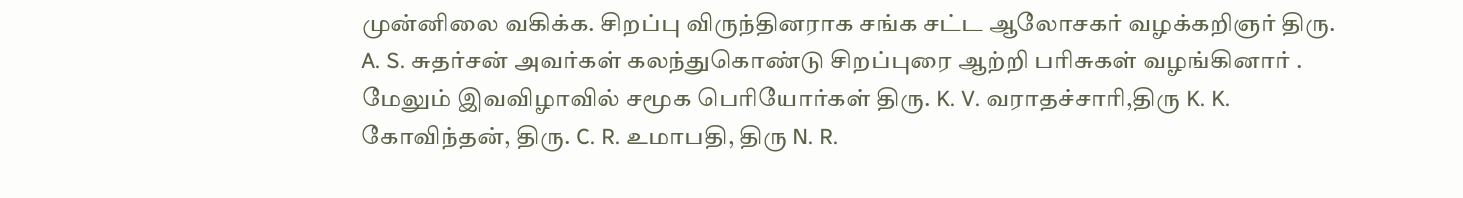முன்னிலை வகிக்க. சிறப்பு விருந்தினராக சங்க சட்ட ஆலோசகர் வழக்கறிஞர் திரு. A. S. சுதர்சன் அவர்கள் கலந்துகொண்டு சிறப்புரை ஆற்றி பரிசுகள் வழங்கினார் . மேலும் இவவிழாவில் சமூக பெரியோர்கள் திரு. K. V. வராதச்சாரி,திரு K. K. கோவிந்தன், திரு. C. R. உமாபதி, திரு N. R.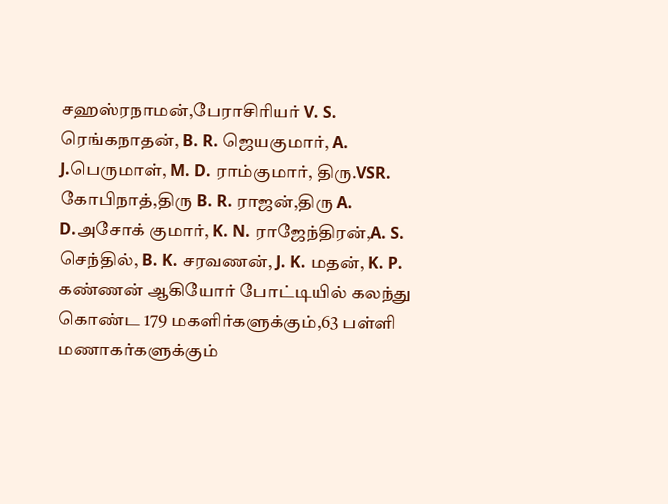சஹஸ்ரநாமன்,பேராசிரியர் V. S. ரெங்கநாதன், B. R. ஜெயகுமார், A. J.பெருமாள், M. D. ராம்குமார், திரு.VSR. கோபிநாத்,திரு B. R. ராஜன்,திரு A. D.அசோக் குமார், K. N. ராஜேந்திரன்,A. S. செந்தில், B. K. சரவணன், J. K. மதன், K. P. கண்ணன் ஆகியோர் போட்டியில் கலந்து கொண்ட 179 மகளிர்களுக்கும்,63 பள்ளி மணாகர்களுக்கும்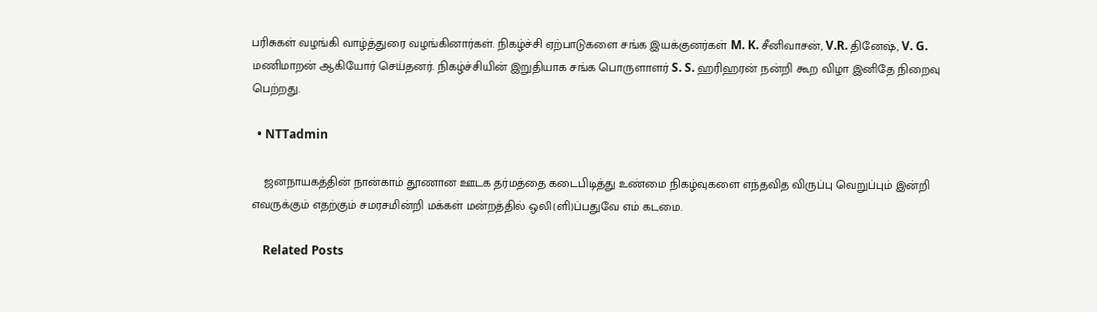பரிசுகள் வழங்கி வாழ்த்துரை வழங்கினார்கள். நிகழ்ச்சி ஏற்பாடுகளை சங்க இயக்குனர்கள் M. K. சீனிவாசன், V.R. தினேஷ், V. G. மணிமாறன் ஆகியோர் செய்தனர். நிகழ்ச்சியின் இறுதியாக சங்க பொருளாளர் S. S. ஹரிஹரன் நன்றி கூற விழா இனிதே நிறைவு பெற்றது.

  • NTTadmin

    ஜனநாயகத்தின் நான்காம் தூணான ஊடக தர்மத்தை கடைபிடித்து உண்மை நிகழ்வுகளை எந்தவித விருப்பு வெறுப்பும் இன்றி எவருக்கும் எதற்கும் சமரசமின்றி மக்கள் மன்றத்தில் ஒலி(ளி)ப்பதுவே எம் கடமை.

    Related Posts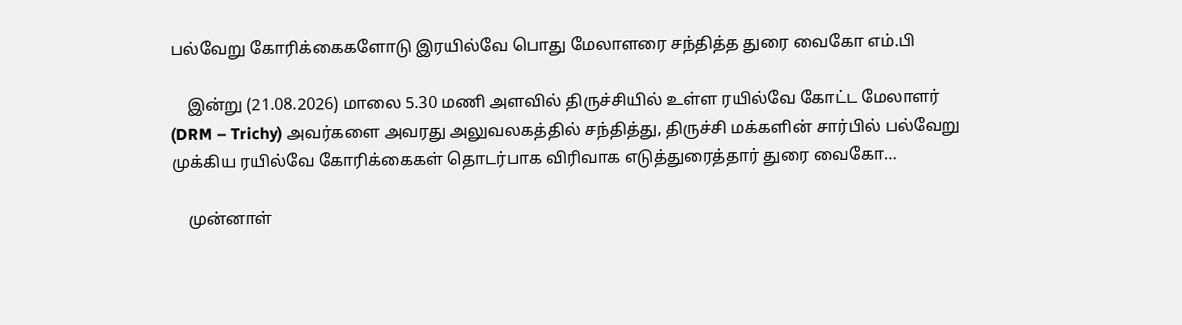பல்வேறு கோரிக்கைகளோடு இரயில்வே பொது மேலாளரை சந்தித்த துரை வைகோ எம்.பி

    இன்று (21.08.2026) மாலை 5.30 மணி அளவில் திருச்சியில் உள்ள ரயில்வே கோட்ட மேலாளர் (DRM – Trichy) அவர்களை அவரது அலுவலகத்தில் சந்தித்து, திருச்சி மக்களின் சார்பில் பல்வேறு முக்கிய ரயில்வே கோரிக்கைகள் தொடர்பாக விரிவாக எடுத்துரைத்தார் துரை வைகோ…

    முன்னாள்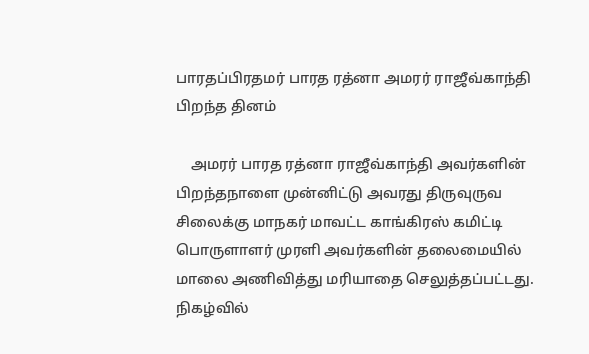பாரதப்பிரதமர் பாரத ரத்னா அமரர் ராஜீவ்காந்தி பிறந்த தினம்

    அமரர் பாரத ரத்னா ராஜீவ்காந்தி அவர்களின் பிறந்தநாளை முன்னிட்டு அவரது திருவுருவ சிலைக்கு மாநகர் மாவட்ட காங்கிரஸ் கமிட்டி பொருளாளர் முரளி அவர்களின் தலைமையில் மாலை அணிவித்து மரியாதை செலுத்தப்பட்டது. நிகழ்வில்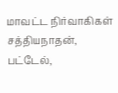மாவட்ட நிர்வாகிகள் சத்தியநாதன், பட்டேல்,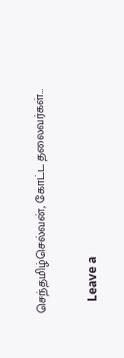செந்தமிழ்செல்வன், கோட்ட தலைவர்கள்…

    Leave a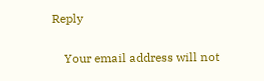Reply

    Your email address will not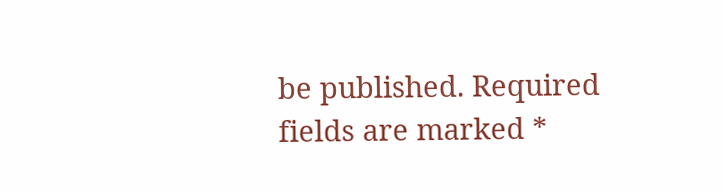be published. Required fields are marked *